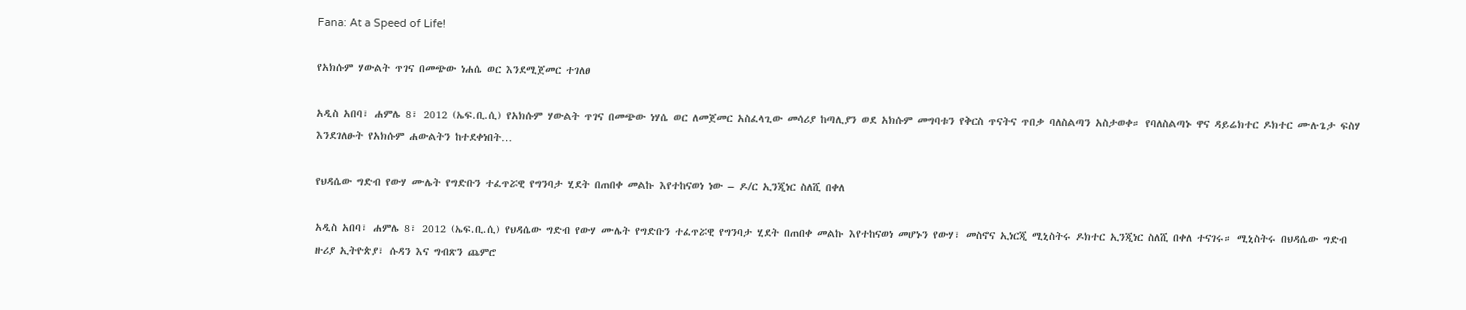Fana: At a Speed of Life!

የአክሱም ሃውልት ጥገና በመጭው ነሐሴ ወር እንደሚጀመር ተገለፀ

አዲስ አበባ፣ ሐምሌ 8፣ 2012 (ኤፍ.ቢ.ሲ) የአክሱም ሃውልት ጥገና በመጭው ነሃሴ ወር ለመጀመር አስፈላጊው መሳሪያ ከጣሊያን ወደ አክሱም መግባቱን የቅርስ ጥናትና ጥበቃ ባለስልጣን አስታወቀ። የባለስልጣኑ ዋና ዳይሬክተር ዶክተር ሙሉጌታ ፍስሃ እንደገለፁት የአክሱም ሐውልትን ከተደቀነበት…

የህዳሴው ግድብ የውሃ ሙሌት የግድቡን ተፈጥሯዊ የግንባታ ሂደት በጠበቀ መልኩ እየተከናወነ ነው – ዶ/ር ኢንጂነር ስለሺ በቀለ

አዲስ አበባ፣ ሐምሌ 8፣ 2012 (ኤፍ.ቢ.ሲ) የህዳሴው ግድብ የውሃ ሙሌት የግድቡን ተፈጥሯዊ የግንባታ ሂደት በጠበቀ መልኩ እየተከናወነ መሆኑን የውሃ፣ መስኖና ኢነርጂ ሚኒስትሩ ዶክተር ኢንጂነር ስለሺ በቀለ ተናገሩ። ሚኒስትሩ በህዳሴው ግድብ ዙሪያ ኢትዮጵያ፣ ሱዳን እና ግብጽን ጨምሮ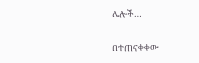ሌሎች…

በተጠናቀቀው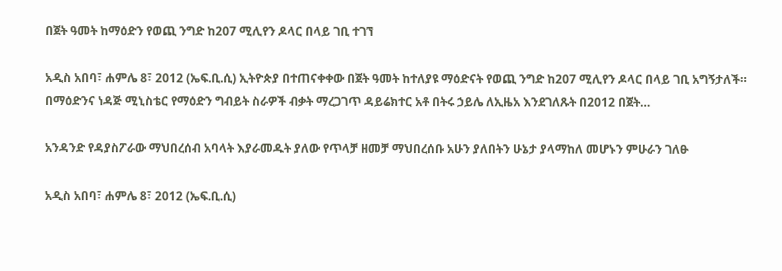በጀት ዓመት ከማዕድን የወጪ ንግድ ከ207 ሚሊየን ዶላር በላይ ገቢ ተገኘ

አዲስ አበባ፣ ሐምሌ 8፣ 2012 (ኤፍ.ቢ.ሲ) ኢትዮጵያ በተጠናቀቀው በጀት ዓመት ከተለያዩ ማዕድናት የወጪ ንግድ ከ207 ሚሊየን ዶላር በላይ ገቢ አግኝታለች። በማዕድንና ነዳጅ ሚኒስቴር የማዕድን ግብይት ስራዎች ብቃት ማረጋገጥ ዳይሬክተር አቶ በትሩ ኃይሌ ለኢዜአ እንደገለጹት በ2012 በጀት…

አንዳንድ የዳያስፖራው ማህበረሰብ አባላት እያራመዱት ያለው የጥላቻ ዘመቻ ማህበረሰቡ አሁን ያለበትን ሁኔታ ያላማከለ መሆኑን ምሁራን ገለፁ

አዲስ አበባ፣ ሐምሌ 8፣ 2012 (ኤፍ.ቢ.ሲ)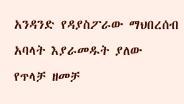አንዳንድ የዳያስፖራው ማህበረሰብ አባላት እያራመዱት ያለው የጥላቻ ዘመቻ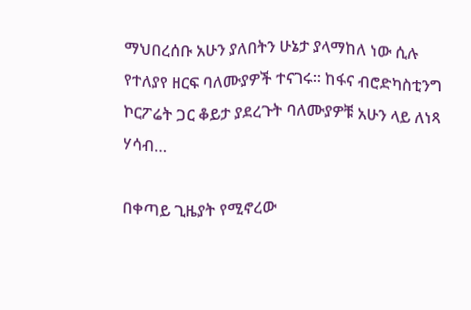ማህበረሰቡ አሁን ያለበትን ሁኔታ ያላማከለ ነው ሲሉ የተለያየ ዘርፍ ባለሙያዎች ተናገሩ። ከፋና ብሮድካስቲንግ ኮርፖሬት ጋር ቆይታ ያደረጉት ባለሙያዎቹ አሁን ላይ ለነጻ ሃሳብ…

በቀጣይ ጊዜያት የሚኖረው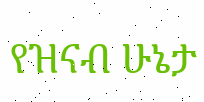የዝናብ ሁኔታ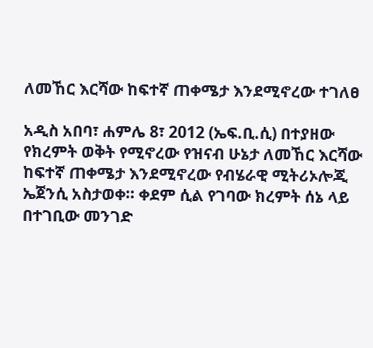ለመኸር እርሻው ከፍተኛ ጠቀሜታ እንደሚኖረው ተገለፀ

አዲስ አበባ፣ ሐምሌ 8፣ 2012 (ኤፍ.ቢ.ሲ) በተያዘው የክረምት ወቅት የሚኖረው የዝናብ ሁኔታ ለመኸር እርሻው ከፍተኛ ጠቀሜታ እንደሚኖረው የብሄራዊ ሚትሪኦሎጂ ኤጀንሲ አስታወቀ። ቀደም ሲል የገባው ክረምት ሰኔ ላይ በተገቢው መንገድ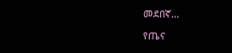መደበኛ…

የጤና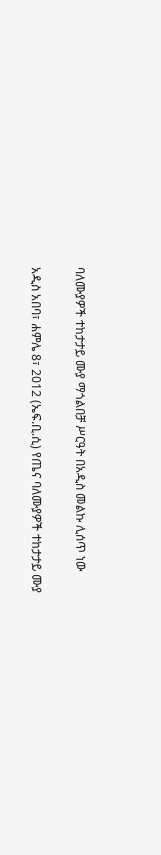ባለሙያዎች ተከታታይ ሙያ ማጎልበቻ ሥርዓት በአዲስ መልኩ ሊሰጥ ነው

አዲስ አበባ፣ ሐምሌ 8፣ 2012 (ኤፍ.ቢ.ሲ) የጤና ባለሙያዎች ተከታታይ ሙያ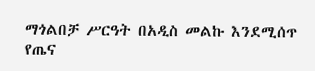ማጎልበቻ ሥርዓት በአዲስ መልኩ እንደሚሰጥ የጤና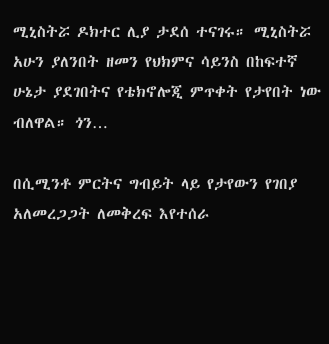ሚኒስትሯ ዶክተር ሊያ ታደሰ ተናገሩ። ሚኒስትሯ አሁን ያለንበት ዘመን የህክምና ሳይንስ በከፍተኛ ሁኔታ ያደገበትና የቴክኖሎጂ ምጥቀት የታየበት ነው ብለዋል። ጎን…

በሲሚንቶ ምርትና ግብይት ላይ የታየውን የገበያ አለመረጋጋት ለመቅረፍ እየተሰራ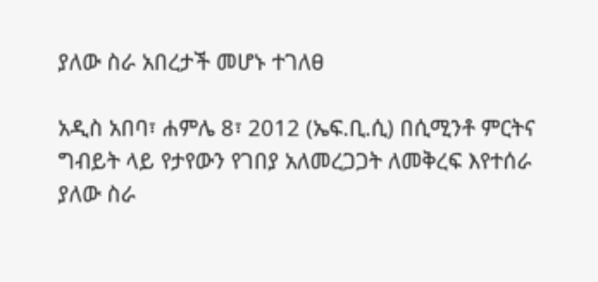ያለው ስራ አበረታች መሆኑ ተገለፀ

አዲስ አበባ፣ ሐምሌ 8፣ 2012 (ኤፍ.ቢ.ሲ) በሲሚንቶ ምርትና ግብይት ላይ የታየውን የገበያ አለመረጋጋት ለመቅረፍ እየተሰራ ያለው ስራ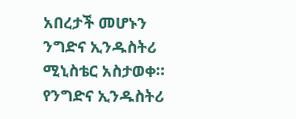አበረታች መሆኑን ንግድና ኢንዱስትሪ ሚኒስቴር አስታወቀ። የንግድና ኢንዱስትሪ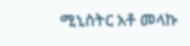ሚኒስትር አቶ መላኩ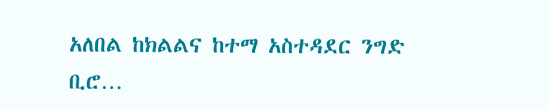አለበል ከክልልና ከተማ አስተዳደር ንግድ ቢሮ…